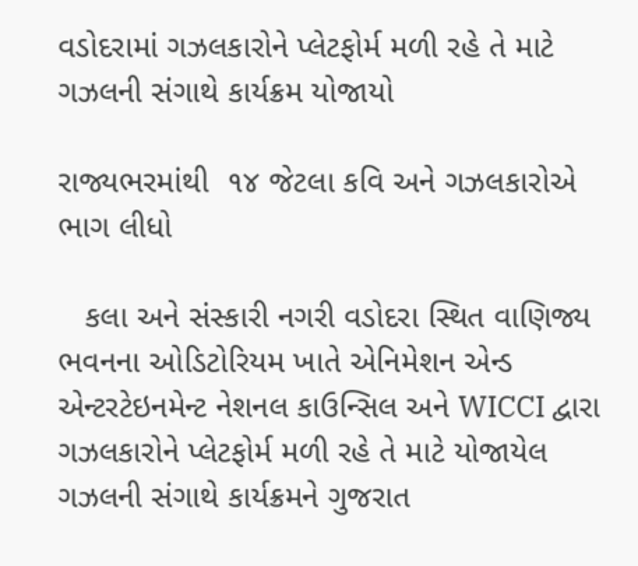વડોદરામાં ગઝલકારોને પ્લેટફોર્મ મળી રહે તે માટે  ગઝલની સંગાથે કાર્યક્રમ યોજાયો

રાજ્યભરમાંથી  ૧૪ જેટલા કવિ અને ગઝલકારોએ ભાગ લીધો

   કલા અને સંસ્કારી નગરી વડોદરા સ્થિત વાણિજ્ય ભવનના ઓડિટોરિયમ ખાતે એનિમેશન એન્ડ એન્ટરટેઇનમેન્ટ નેશનલ કાઉન્સિલ અને WICCI દ્વારા  ગઝલકારોને પ્લેટફોર્મ મળી રહે તે માટે યોજાયેલ ગઝલની સંગાથે કાર્યક્રમને ગુજરાત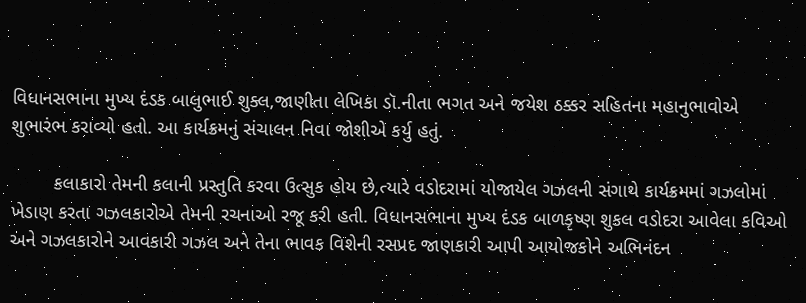વિધાનસભાના મુખ્ય દંડક બાલુભાઈ શુક્લ,જાણીતા લેખિકા ડૉ.નીતા ભગત અને જયેશ ઠક્કર સહિતના મહાનુભાવોએ શુભારંભ કરાવ્યો હતો. આ કાર્યક્રમનું સંચાલન નિવા જોશીએ કર્યુ હતું.

        કલાકારો તેમની કલાની પ્રસ્તુતિ કરવા ઉત્સુક હોય છે,ત્યારે વડોદરામાં યોજાયેલ ગઝલની સંગાથે કાર્યક્રમમાં ગઝલોમાં ખેડાણ કરતા ગઝલકારોએ તેમની રચનાઓ રજૂ કરી હતી. વિધાનસભાના મુખ્ય દંડક બાળકૃષ્ણ શુકલ વડોદરા આવેલા કવિઓ અને ગઝલકારોને આવકારી ગઝલ અને તેના ભાવક વિશેની રસપ્રદ જાણકારી આપી આયોજકોને અભિનંદન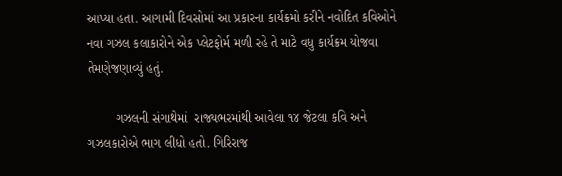આપ્યા હતા. આગામી દિવસોમાં આ પ્રકારના કાર્યક્રમો કરીને નવોદિત કવિઓને  નવા ગઝલ કલાકારોને એક પ્લેટફોર્મ મળી રહે તે માટે વધુ કાર્યક્રમ યોજવા તેમણેજણાવ્યું હતું.

        ગઝલની સંગાથેમાં  રાજ્યભરમાંથી આવેલા ૧૪ જેટલા કવિ અને ગઝલકારોએ ભાગ લીધો હતો. ગિરિરાજ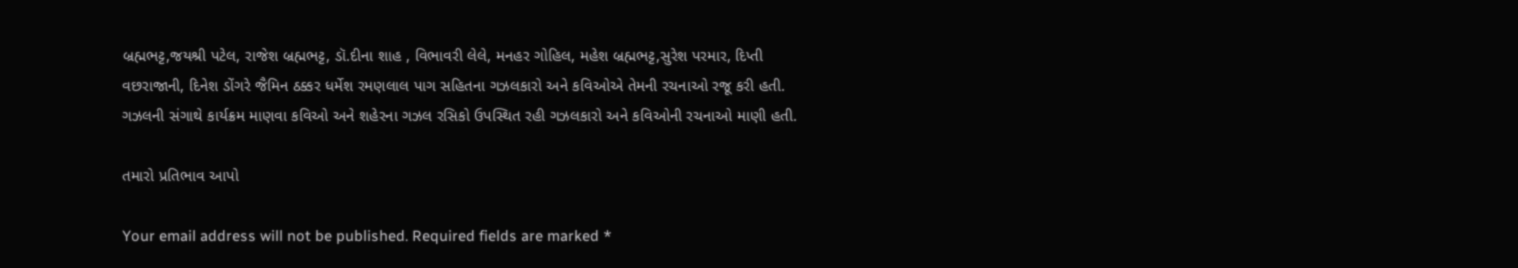બ્રહ્મભટ્ટ,જયશ્રી પટેલ, રાજેશ બ્રહ્મભટ્ટ, ડૉ.દીના શાહ , વિભાવરી લેલે, મનહર ગોહિલ, મહેશ બ્રહ્મભટ્ટ,સુરેશ પરમાર, દિપ્તી વછરાજાની, દિનેશ ડોંગરે જૈમિન ઠક્કર ધર્મેશ રમણલાલ પાગ સહિતના ગઝલકારો અને કવિઓએ તેમની રચનાઓ રજૂ કરી હતી. ગઝલની સંગાથે કાર્યક્રમ માણવા કવિઓ અને શહેરના ગઝલ રસિકો ઉપસ્થિત રહી ગઝલકારો અને કવિઓની રચનાઓ માણી હતી.

તમારો પ્રતિભાવ આપો

Your email address will not be published. Required fields are marked *